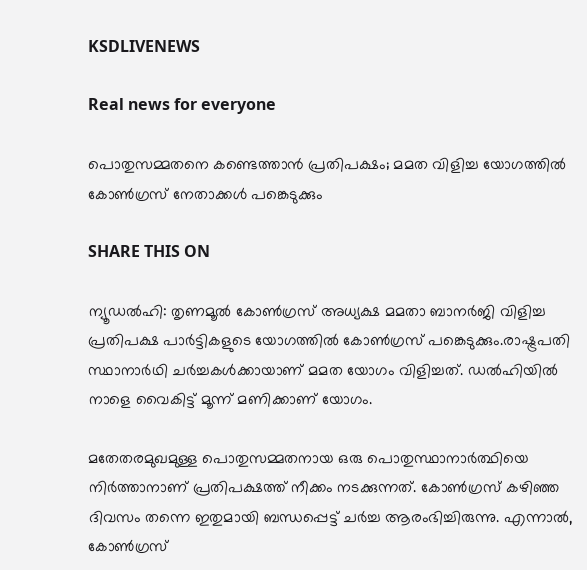KSDLIVENEWS

Real news for everyone

പൊതുസമ്മതനെ കണ്ടെത്താന്‍ പ്രതിപക്ഷം; മമത വിളിച്ച യോഗത്തില്‍ കോണ്‍ഗ്രസ് നേതാക്കള്‍ പങ്കെടുക്കും

SHARE THIS ON

ന്യൂഡല്‍ഹി: തൃണമൂല്‍ കോണ്‍ഗ്രസ് അധ്യക്ഷ മമതാ ബാനര്‍ജി വിളിച്ച പ്രതിപക്ഷ പാര്‍ട്ടികളുടെ യോഗത്തില്‍ കോണ്‍ഗ്രസ് പങ്കെടുക്കും.രാഷ്ട്രപതി സ്ഥാനാര്‍ഥി ചര്‍ച്ചകള്‍ക്കായാണ് മമത യോഗം വിളിച്ചത്. ഡല്‍ഹിയില്‍ നാളെ വൈകിട്ട് മൂന്ന് മണിക്കാണ് യോഗം.

മതേതരമുഖമുള്ള പൊതുസമ്മതനായ ഒരു പൊതുസ്ഥാനാര്‍ത്ഥിയെ നിര്‍ത്താനാണ് പ്രതിപക്ഷത്ത് നീക്കം നടക്കുന്നത്. കോണ്‍ഗ്രസ് കഴിഞ്ഞ ദിവസം തന്നെ ഇതുമായി ബന്ധപ്പെട്ട് ചര്‍ച്ച ആരംഭിച്ചിരുന്നു. എന്നാല്‍, കോണ്‍ഗ്രസ്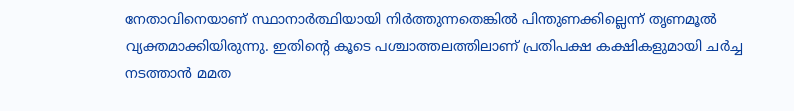നേതാവിനെയാണ് സ്ഥാനാര്‍ത്ഥിയായി നിര്‍ത്തുന്നതെങ്കില്‍ പിന്തുണക്കില്ലെന്ന് തൃണമൂല്‍ വ്യക്തമാക്കിയിരുന്നു. ഇതിന്റെ കൂടെ പശ്ചാത്തലത്തിലാണ് പ്രതിപക്ഷ കക്ഷികളുമായി ചര്‍ച്ച നടത്താന്‍ മമത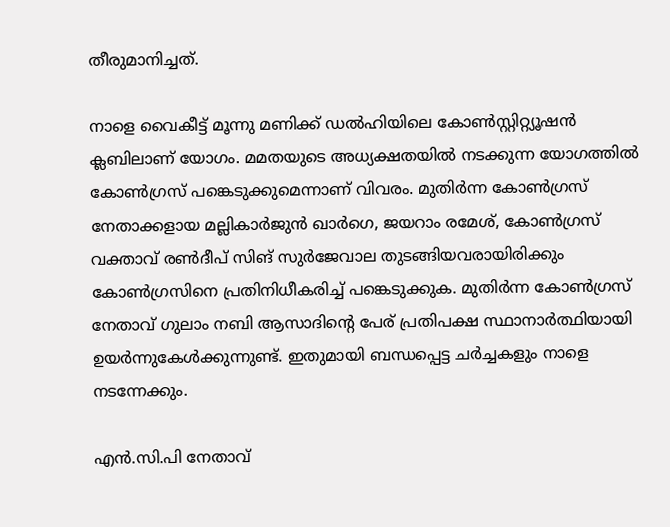തീരുമാനിച്ചത്.

നാളെ വൈകീട്ട് മൂന്നു മണിക്ക് ഡല്‍ഹിയിലെ കോണ്‍സ്റ്റിറ്റ്യൂഷന്‍ ക്ലബിലാണ് യോഗം. മമതയുടെ അധ്യക്ഷതയില്‍ നടക്കുന്ന യോഗത്തില്‍ കോണ്‍ഗ്രസ് പങ്കെടുക്കുമെന്നാണ് വിവരം. മുതിര്‍ന്ന കോണ്‍ഗ്രസ് നേതാക്കളായ മല്ലികാര്‍ജുന്‍ ഖാര്‍ഗെ, ജയറാം രമേശ്, കോണ്‍ഗ്രസ് വക്താവ് രണ്‍ദീപ് സിങ് സുര്‍ജേവാല തുടങ്ങിയവരായിരിക്കും കോണ്‍ഗ്രസിനെ പ്രതിനിധീകരിച്ച്‌ പങ്കെടുക്കുക. മുതിര്‍ന്ന കോണ്‍ഗ്രസ് നേതാവ് ഗുലാം നബി ആസാദിന്റെ പേര് പ്രതിപക്ഷ സ്ഥാനാര്‍ത്ഥിയായി ഉയര്‍ന്നുകേള്‍ക്കുന്നുണ്ട്. ഇതുമായി ബന്ധപ്പെട്ട ചര്‍ച്ചകളും നാളെ നടന്നേക്കും.

എന്‍.സി.പി നേതാവ്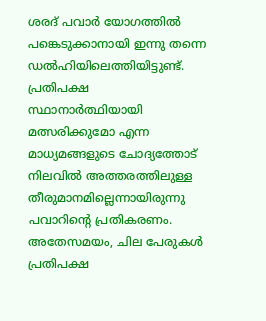ശരദ് പവാര്‍ യോഗത്തില്‍ പങ്കെടുക്കാനായി ഇന്നു തന്നെ ഡല്‍ഹിയിലെത്തിയിട്ടുണ്ട്. പ്രതിപക്ഷ സ്ഥാനാര്‍ത്ഥിയായി മത്സരിക്കുമോ എന്ന മാധ്യമങ്ങളുടെ ചോദ്യത്തോട് നിലവില്‍ അത്തരത്തിലുള്ള തീരുമാനമില്ലെന്നായിരുന്നു പവാറിന്റെ പ്രതികരണം. അതേസമയം, ചില പേരുകള്‍ പ്രതിപക്ഷ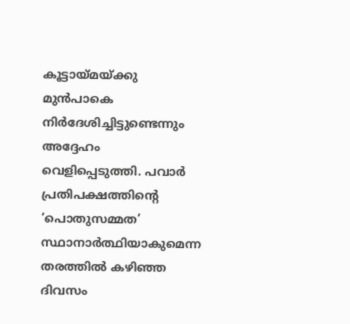കൂട്ടായ്മയ്ക്കു മുന്‍പാകെ നിര്‍ദേശിച്ചിട്ടുണ്ടെന്നും അദ്ദേഹം വെളിപ്പെടുത്തി. പവാര്‍ പ്രതിപക്ഷത്തിന്റെ ‘പൊതുസമ്മത’ സ്ഥാനാര്‍ത്ഥിയാകുമെന്ന തരത്തില്‍ കഴിഞ്ഞ ദിവസം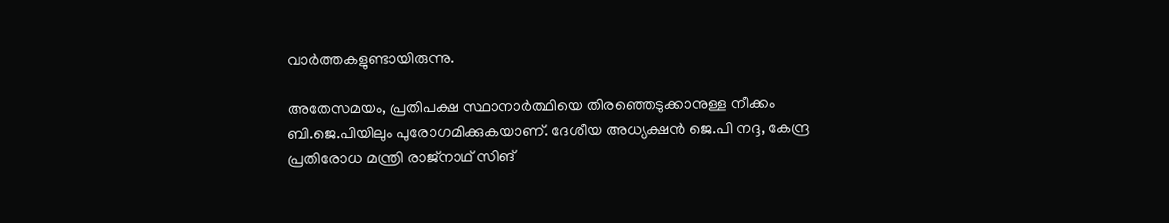വാര്‍ത്തകളുണ്ടായിരുന്നു.

അതേസമയം, പ്രതിപക്ഷ സ്ഥാനാര്‍ത്ഥിയെ തിരഞ്ഞെടുക്കാനുള്ള നീക്കം ബി.ജെ.പിയിലും പുരോഗമിക്കുകയാണ്. ദേശീയ അധ്യക്ഷന്‍ ജെ.പി നദ്ദ, കേന്ദ്ര പ്രതിരോധ മന്ത്രി രാജ്‌നാഥ് സിങ്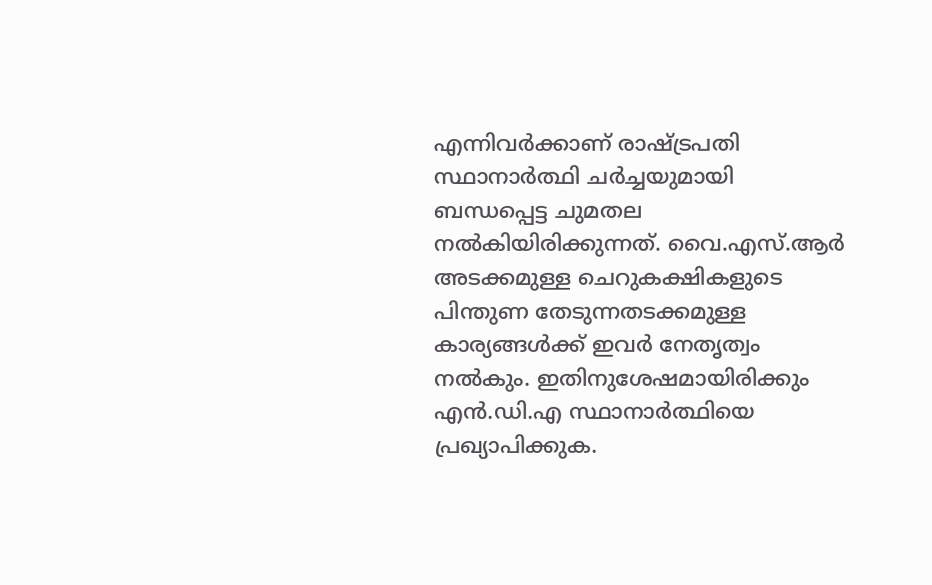എന്നിവര്‍ക്കാണ് രാഷ്ട്രപതി സ്ഥാനാര്‍ത്ഥി ചര്‍ച്ചയുമായി ബന്ധപ്പെട്ട ചുമതല നല്‍കിയിരിക്കുന്നത്. വൈ.എസ്.ആര്‍ അടക്കമുള്ള ചെറുകക്ഷികളുടെ പിന്തുണ തേടുന്നതടക്കമുള്ള കാര്യങ്ങള്‍ക്ക് ഇവര്‍ നേതൃത്വം നല്‍കും. ഇതിനുശേഷമായിരിക്കും എന്‍.ഡി.എ സ്ഥാനാര്‍ത്ഥിയെ പ്രഖ്യാപിക്കുക.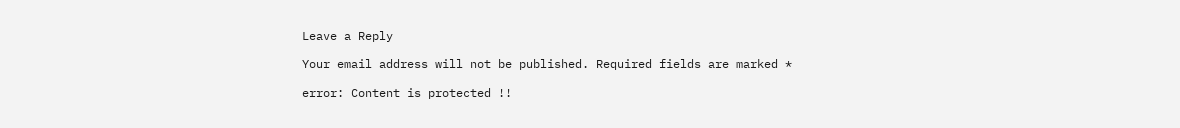Leave a Reply

Your email address will not be published. Required fields are marked *

error: Content is protected !!